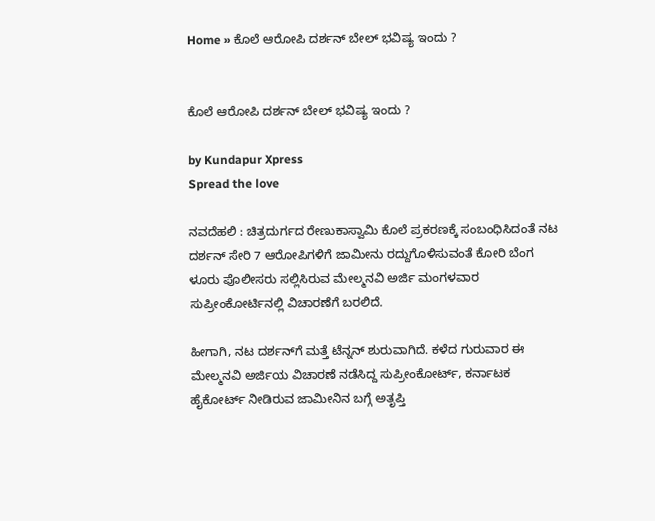Home » ಕೊಲೆ ಆರೋಪಿ ದರ್ಶನ್ ಬೇಲ್ ಭವಿಷ್ಯ ಇಂದು ?


ಕೊಲೆ ಆರೋಪಿ ದರ್ಶನ್ ಬೇಲ್ ಭವಿಷ್ಯ ಇಂದು ?

by Kundapur Xpress
Spread the love

ನವದೆಹಲಿ : ಚಿತ್ರದುರ್ಗದ ರೇಣುಕಾಸ್ವಾಮಿ ಕೊಲೆ ಪ್ರಕರಣಕ್ಕೆ ಸಂಬಂಧಿಸಿದಂತೆ ನಟ ದರ್ಶನ್ ಸೇರಿ 7 ಆರೋಪಿಗಳಿಗೆ ಜಾಮೀನು ರದ್ದುಗೊಳಿಸುವಂತೆ ಕೋರಿ ಬೆಂಗ ಳೂರು ಪೊಲೀಸರು ಸಲ್ಲಿಸಿರುವ ಮೇಲ್ಮನವಿ ಅರ್ಜಿ ಮಂಗಳವಾರ ಸುಪ್ರೀಂಕೋರ್ಟಿನಲ್ಲಿ ವಿಚಾರಣೆಗೆ ಬರಲಿದೆ.

ಹೀಗಾಗಿ, ನಟ ದರ್ಶನ್‌ಗೆ ಮತ್ತೆ ಟೆನ್ನನ್ ಶುರುವಾಗಿದೆ. ಕಳೆದ ಗುರುವಾರ ಈ ಮೇಲ್ಮನವಿ ಅರ್ಜಿಯ ವಿಚಾರಣೆ ನಡೆಸಿದ್ದ ಸುಪ್ರೀಂಕೋರ್ಟ್, ಕರ್ನಾಟಕ ಹೈಕೋರ್ಟ್ ನೀಡಿರುವ ಜಾಮೀನಿನ ಬಗ್ಗೆ ಅತೃಪ್ತಿ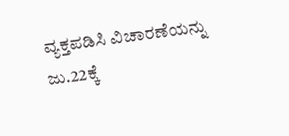ವ್ಯಕ್ತಪಡಿಸಿ ವಿಚಾರಣೆಯನ್ನು ಜು.22ಕ್ಕೆ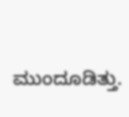ಮುಂದೂಡಿತ್ತು.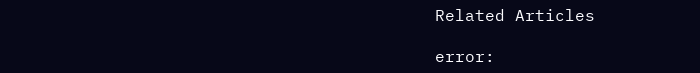Related Articles

error: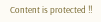Content is protected !!